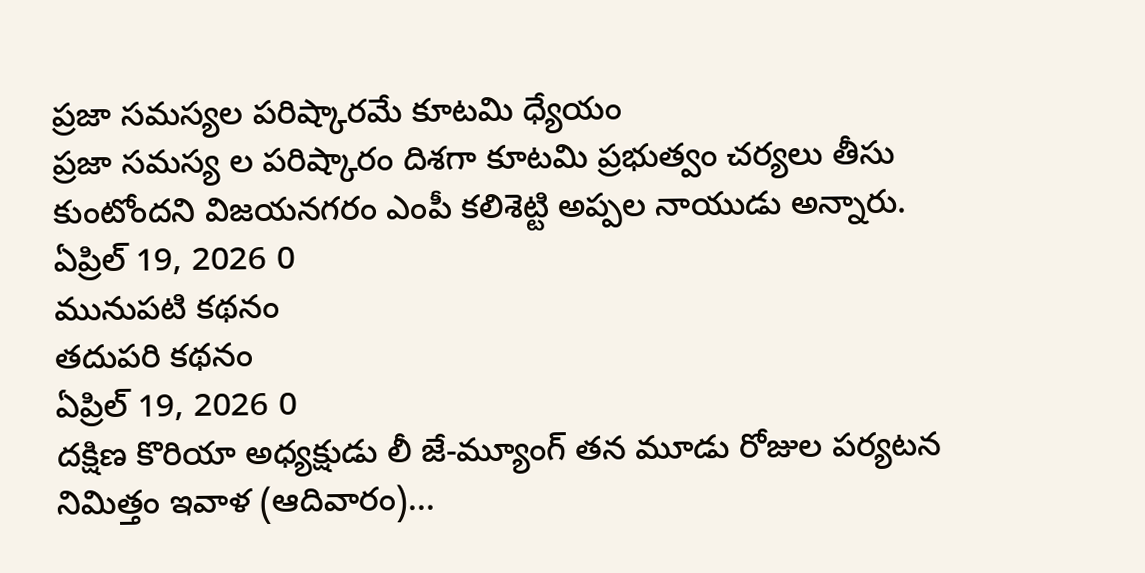ప్రజా సమస్యల పరిష్కారమే కూటమి ధ్యేయం
ప్రజా సమస్య ల పరిష్కారం దిశగా కూటమి ప్రభుత్వం చర్యలు తీసు కుంటోందని విజయనగరం ఎంపీ కలిశెట్టి అప్పల నాయుడు అన్నారు.
ఏప్రిల్ 19, 2026 0
మునుపటి కథనం
తదుపరి కథనం
ఏప్రిల్ 19, 2026 0
దక్షిణ కొరియా అధ్యక్షుడు లీ జే-మ్యూంగ్ తన మూడు రోజుల పర్యటన నిమిత్తం ఇవాళ (ఆదివారం)...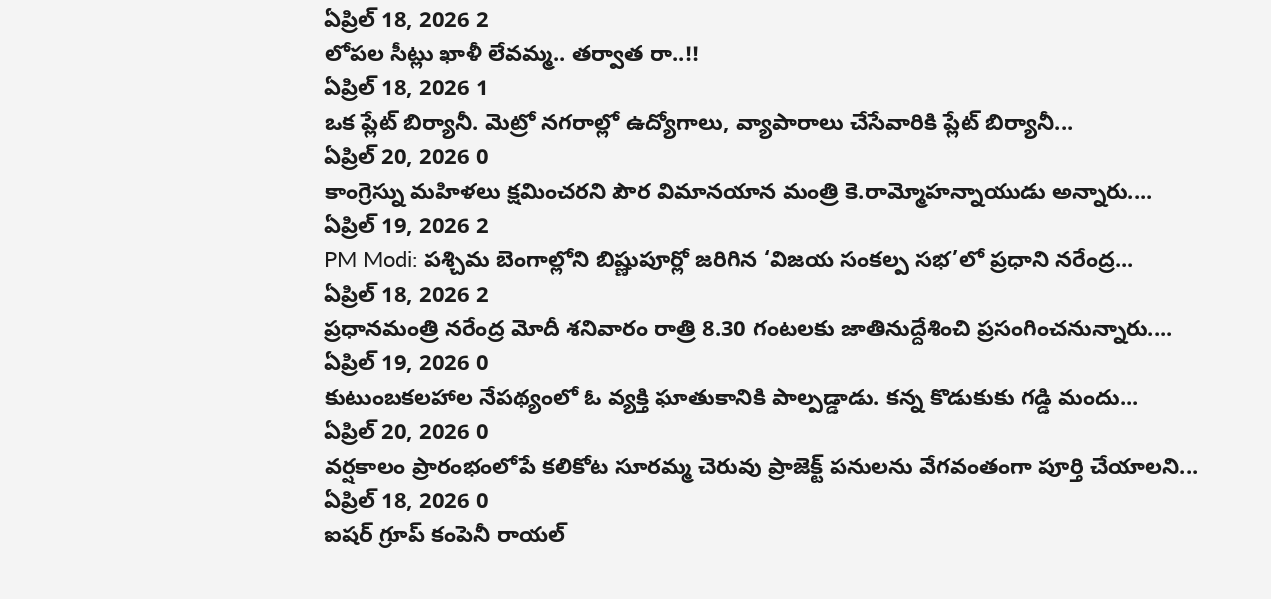ఏప్రిల్ 18, 2026 2
లోపల సీట్లు ఖాళీ లేవమ్మ.. తర్వాత రా..!!
ఏప్రిల్ 18, 2026 1
ఒక ప్లేట్ బిర్యానీ. మెట్రో నగరాల్లో ఉద్యోగాలు, వ్యాపారాలు చేసేవారికి ప్లేట్ బిర్యానీ...
ఏప్రిల్ 20, 2026 0
కాంగ్రెస్ను మహిళలు క్షమించరని పౌర విమానయాన మంత్రి కె.రామ్మోహన్నాయుడు అన్నారు....
ఏప్రిల్ 19, 2026 2
PM Modi: పశ్చిమ బెంగాల్లోని బిష్ణుపూర్లో జరిగిన ‘విజయ సంకల్ప సభ’లో ప్రధాని నరేంద్ర...
ఏప్రిల్ 18, 2026 2
ప్రధానమంత్రి నరేంద్ర మోదీ శనివారం రాత్రి 8.30 గంటలకు జాతినుద్దేశించి ప్రసంగించనున్నారు....
ఏప్రిల్ 19, 2026 0
కుటుంబకలహాల నేపథ్యంలో ఓ వ్యక్తి ఘాతుకానికి పాల్పడ్డాడు. కన్న కొడుకుకు గడ్డి మందు...
ఏప్రిల్ 20, 2026 0
వర్షకాలం ప్రారంభంలోపే కలికోట సూరమ్మ చెరువు ప్రాజెక్ట్ పనులను వేగవంతంగా పూర్తి చేయాలని...
ఏప్రిల్ 18, 2026 0
ఐషర్ గ్రూప్ కంపెనీ రాయల్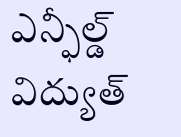ఎన్ఫీల్డ్ విద్యుత్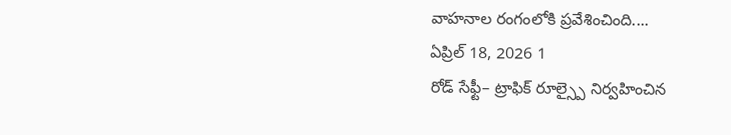వాహనాల రంగంలోకి ప్రవేశించింది....
ఏప్రిల్ 18, 2026 1
రోడ్ సేఫ్టీ– ట్రాఫిక్ రూల్స్పై నిర్వహించిన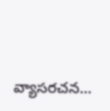వ్యాసరచన...